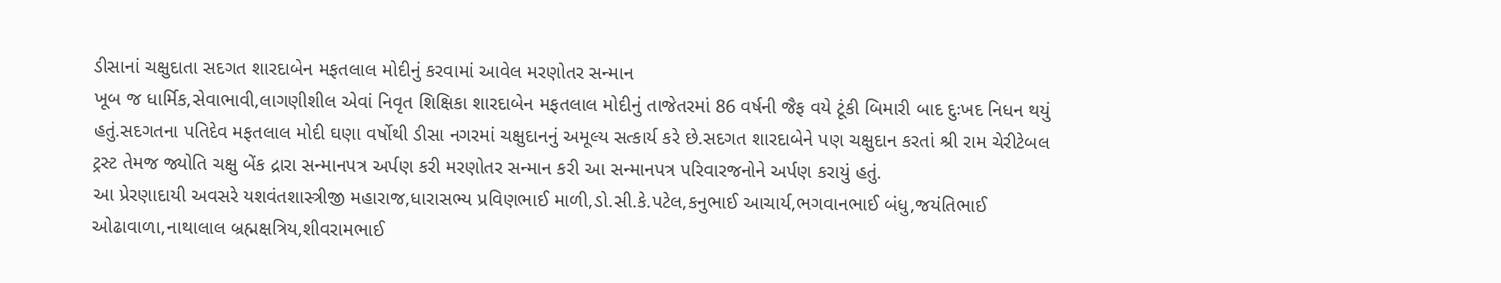ડીસાનાં ચક્ષુદાતા સદગત શારદાબેન મફતલાલ મોદીનું કરવામાં આવેલ મરણોતર સન્માન
ખૂબ જ ધાર્મિક,સેવાભાવી,લાગણીશીલ એવાં નિવૃત શિક્ષિકા શારદાબેન મફતલાલ મોદીનું તાજેતરમાં 86 વર્ષની જૈફ વયે ટૂંકી બિમારી બાદ દુઃખદ નિધન થયું હતું.સદગતના પતિદેવ મફતલાલ મોદી ઘણા વર્ષોથી ડીસા નગરમાં ચક્ષુદાનનું અમૂલ્ય સત્કાર્ય કરે છે.સદગત શારદાબેને પણ ચક્ષુદાન કરતાં શ્રી રામ ચેરીટેબલ ટ્રસ્ટ તેમજ જ્યોતિ ચક્ષુ બેંક દ્રારા સન્માનપત્ર અર્પણ કરી મરણોતર સન્માન કરી આ સન્માનપત્ર પરિવારજનોને અર્પણ કરાયું હતું.
આ પ્રેરણાદાયી અવસરે યશવંતશાસ્ત્રીજી મહારાજ,ધારાસભ્ય પ્રવિણભાઈ માળી,ડો.સી.કે.પટેલ,કનુભાઈ આચાર્ય,ભગવાનભાઈ બંધુ,જયંતિભાઈ ઓઢાવાળા,નાથાલાલ બ્રહ્મક્ષત્રિય,શીવરામભાઈ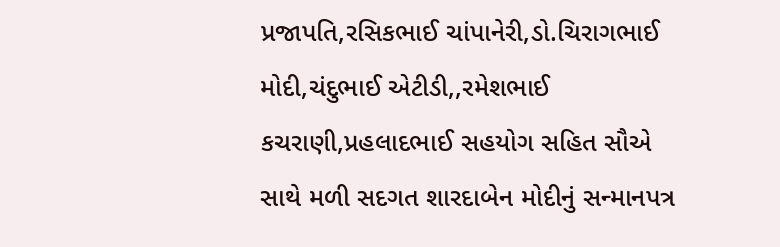પ્રજાપતિ,રસિકભાઈ ચાંપાનેરી,ડો.ચિરાગભાઈ મોદી,ચંદુભાઈ એટીડી,,રમેશભાઈ કચરાણી,પ્રહલાદભાઈ સહયોગ સહિત સૌએ સાથે મળી સદગત શારદાબેન મોદીનું સન્માનપત્ર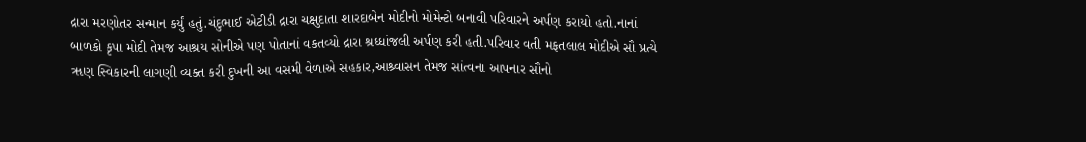દ્રારા મરણોતર સન્માન કર્યું હતું.ચંદુભાઈ એટીડી દ્રારા ચક્ષુદાતા શારદાબેન મોદીનો મોમેન્ટો બનાવી પરિવારને અર્પણ કરાયો હતો.નાનાં બાળકો કૃપા મોદી તેમજ આશ્રય સોનીએ પણ પોતાનાં વકતવ્યો દ્રારા શ્રધ્ધાંજલી અર્પણ કરી હતી.પરિવાર વતી મફતલાલ મોદીએ સૌ પ્રત્યે ૠણ સ્વિકારની લાગણી વ્યક્ત કરી દુખની આ વસમી વેળાએ સહકાર,આશ્ર્વાસન તેમજ સાંત્વના આપનાર સૌનો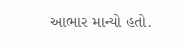આભાર માન્યો હતો.